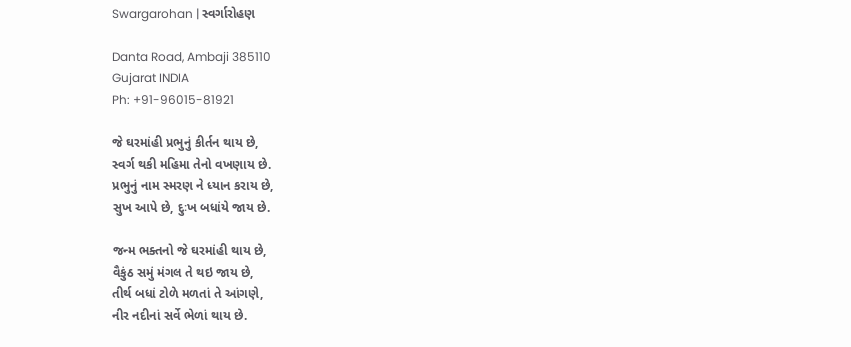Swargarohan | સ્વર્ગારોહણ

Danta Road, Ambaji 385110
Gujarat INDIA
Ph: +91-96015-81921

જે ઘરમાંહી પ્રભુનું કીર્તન થાય છે,
સ્વર્ગ થકી મહિમા તેનો વખણાય છે.
પ્રભુનું નામ સ્મરણ ને ધ્યાન કરાય છે,
સુખ આપે છે, દુઃખ બધાંયે જાય છે.

જન્મ ભક્તનો જે ઘરમાંહી થાય છે,
વૈકુંઠ સમું મંગલ તે થઇ જાય છે,
તીર્થ બધાં ટોળે મળતાં તે આંગણે,
નીર નદીનાં સર્વે ભેળાં થાય છે.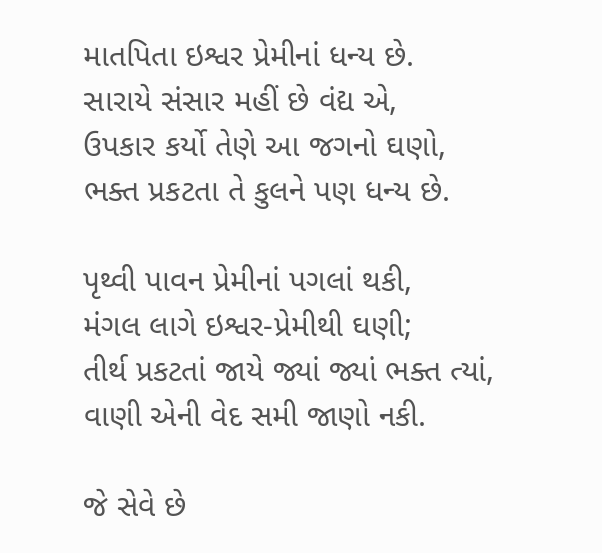માતપિતા ઇશ્વર પ્રેમીનાં ધન્ય છે.
સારાયે સંસાર મહીં છે વંદ્ય એ,
ઉપકાર કર્યો તેણે આ જગનો ઘણો,
ભક્ત પ્રકટતા તે કુલને પણ ધન્ય છે.

પૃથ્વી પાવન પ્રેમીનાં પગલાં થકી,
મંગલ લાગે ઇશ્વર-પ્રેમીથી ઘણી;
તીર્થ પ્રકટતાં જાયે જ્યાં જ્યાં ભક્ત ત્યાં,
વાણી એની વેદ સમી જાણો નકી.

જે સેવે છે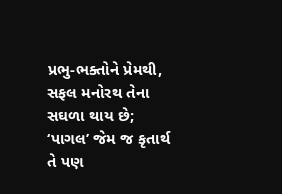પ્રભુ-ભક્તોને પ્રેમથી,
સફલ મનોરથ તેના સઘળા થાય છે;
‘પાગલ’ જેમ જ કૃતાર્થ તે પણ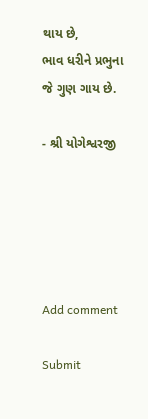થાય છે,
ભાવ ધરીને પ્રભુના જે ગુણ ગાય છે.

- શ્રી યોગેશ્વરજી





Add comment

Submit